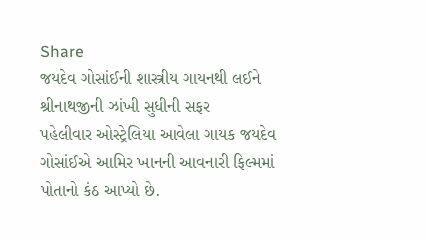Share
જયદેવ ગોસાંઈની શાસ્ત્રીય ગાયનથી લઈને શ્રીનાથજીની ઝાંખી સુધીની સફર
પહેલીવાર ઓસ્ટ્રેલિયા આવેલા ગાયક જયદેવ ગોસાંઈએ આમિર ખાનની આવનારી ફિલ્મમાં પોતાનો કંઠ આપ્યો છે.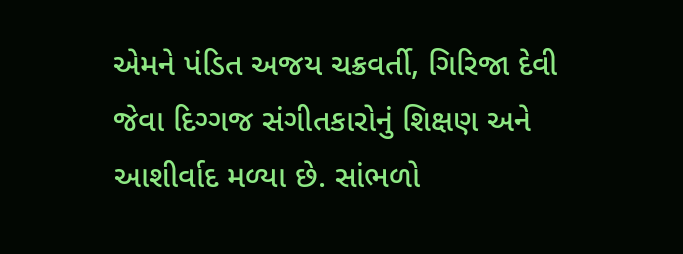એમને પંડિત અજય ચક્રવર્તી, ગિરિજા દેવી જેવા દિગ્ગજ સંગીતકારોનું શિક્ષણ અને આશીર્વાદ મળ્યા છે. સાંભળો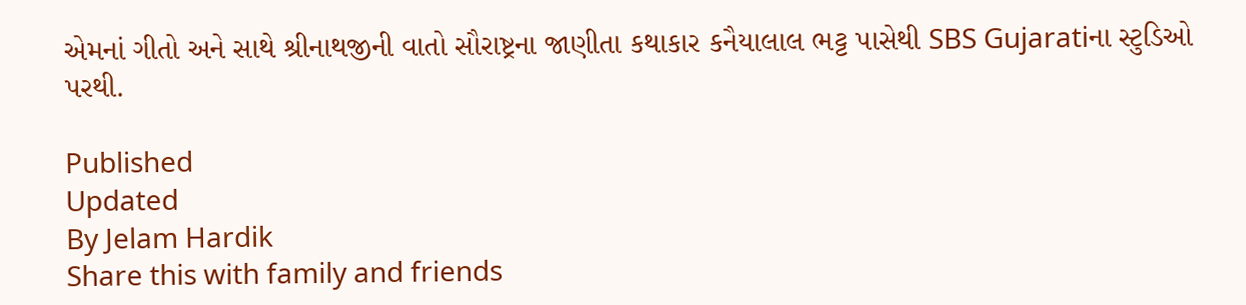એમનાં ગીતો અને સાથે શ્રીનાથજીની વાતો સૌરાષ્ટ્રના જાણીતા કથાકાર કનૈયાલાલ ભટ્ટ પાસેથી SBS Gujaratiના સ્ટુડિઓ પરથી.

Published
Updated
By Jelam Hardik
Share this with family and friends